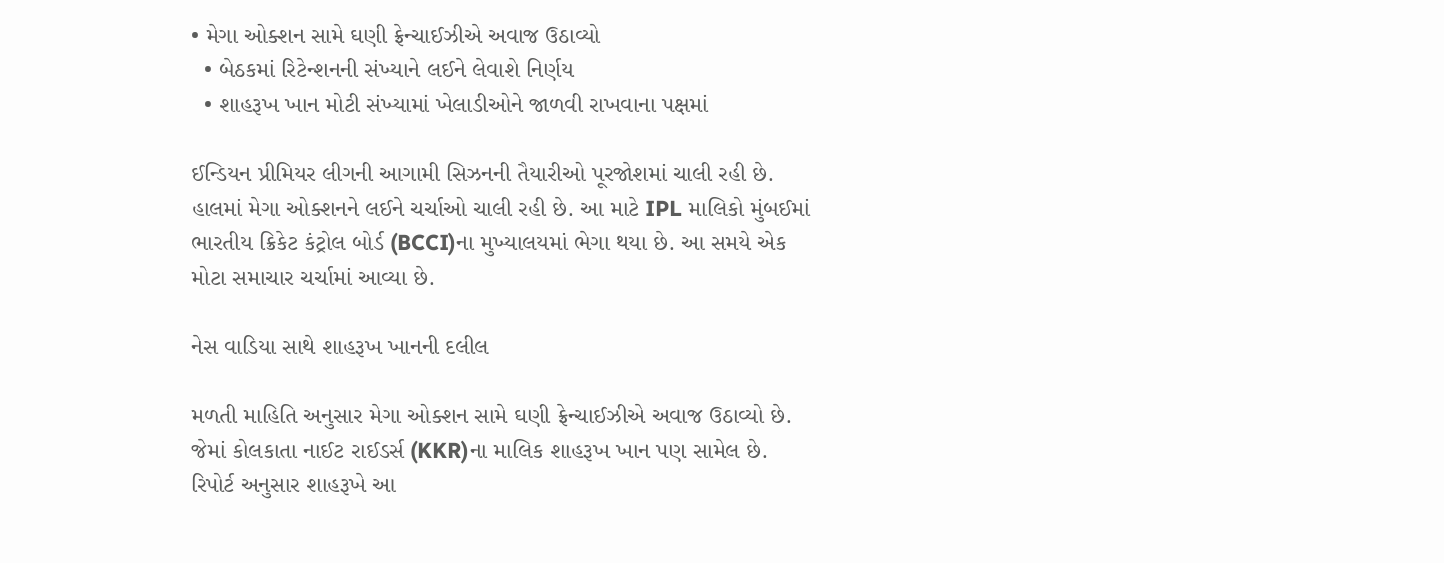• મેગા ઓક્શન સામે ઘણી ફ્રેન્ચાઈઝીએ અવાજ ઉઠાવ્યો
  • બેઠકમાં રિટેન્શનની સંખ્યાને લઈને લેવાશે નિર્ણય
  • શાહરૂખ ખાન મોટી સંખ્યામાં ખેલાડીઓને જાળવી રાખવાના પક્ષમાં

ઈન્ડિયન પ્રીમિયર લીગની આગામી સિઝનની તૈયારીઓ પૂરજોશમાં ચાલી રહી છે. હાલમાં મેગા ઓક્શનને લઈને ચર્ચાઓ ચાલી રહી છે. આ માટે IPL માલિકો મુંબઈમાં ભારતીય ક્રિકેટ કંટ્રોલ બોર્ડ (BCCI)ના મુખ્યાલયમાં ભેગા થયા છે. આ સમયે એક મોટા સમાચાર ચર્ચામાં આવ્યા છે.

નેસ વાડિયા સાથે શાહરૂખ ખાનની દલીલ

મળતી માહિતિ અનુસાર મેગા ઓક્શન સામે ઘણી ફ્રેન્ચાઈઝીએ અવાજ ઉઠાવ્યો છે. જેમાં કોલકાતા નાઈટ રાઈડર્સ (KKR)ના માલિક શાહરૂખ ખાન પણ સામેલ છે. રિપોર્ટ અનુસાર શાહરૂખે આ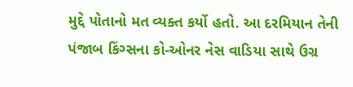મુદ્દે પોતાનો મત વ્યક્ત કર્યો હતો. આ દરમિયાન તેની પંજાબ કિંગ્સના કો-ઓનર નેસ વાડિયા સાથે ઉગ્ર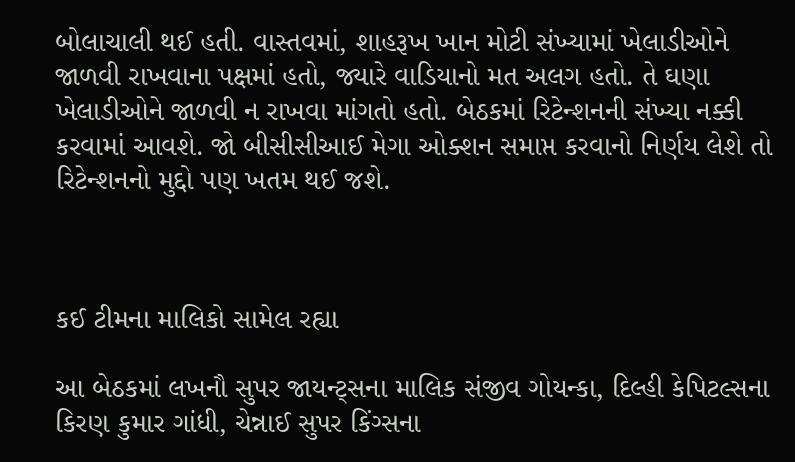બોલાચાલી થઈ હતી. વાસ્તવમાં, શાહરૂખ ખાન મોટી સંખ્યામાં ખેલાડીઓને જાળવી રાખવાના પક્ષમાં હતો, જ્યારે વાડિયાનો મત અલગ હતો. તે ઘણા ખેલાડીઓને જાળવી ન રાખવા માંગતો હતો. બેઠકમાં રિટેન્શનની સંખ્યા નક્કી કરવામાં આવશે. જો બીસીસીઆઈ મેગા ઓક્શન સમાપ્ત કરવાનો નિર્ણય લેશે તો રિટેન્શનનો મુદ્દો પણ ખતમ થઈ જશે.



કઈ ટીમના માલિકો સામેલ રહ્યા

આ બેઠકમાં લખનૌ સુપર જાયન્ટ્સના માલિક સંજીવ ગોયન્કા, દિલ્હી કેપિટલ્સના કિરણ કુમાર ગાંધી, ચેન્નાઈ સુપર કિંગ્સના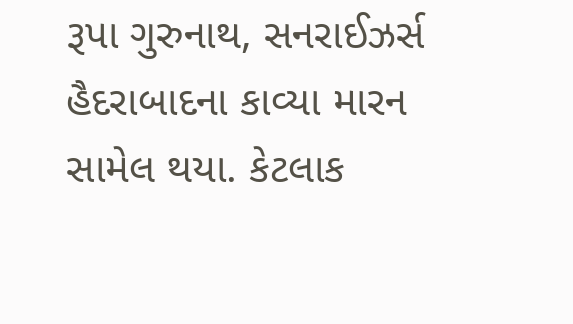રૂપા ગુરુનાથ, સનરાઈઝર્સ હૈદરાબાદના કાવ્યા મારન સામેલ થયા. કેટલાક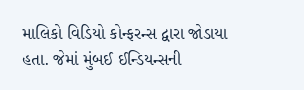માલિકો વિડિયો કોન્ફરન્સ દ્વારા જોડાયા હતા. જેમાં મુંબઈ ઈન્ડિયન્સની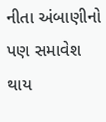નીતા અંબાણીનો પણ સમાવેશ થાય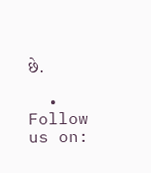છે.

  • Follow us on: